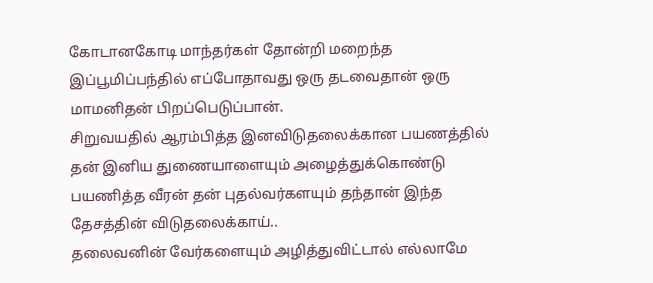கோடானகோடி மாந்தர்கள் தோன்றி மறைந்த இப்பூமிப்பந்தில் எப்போதாவது ஒரு தடவைதான் ஒரு மாமனிதன் பிறப்பெடுப்பான்.
சிறுவயதில் ஆரம்பித்த இனவிடுதலைக்கான பயணத்தில் தன் இனிய துணையாளையும் அழைத்துக்கொண்டு பயணித்த வீரன் தன் புதல்வர்களயும் தந்தான் இந்த தேசத்தின் விடுதலைக்காய்..
தலைவனின் வேர்களையும் அழித்துவிட்டால் எல்லாமே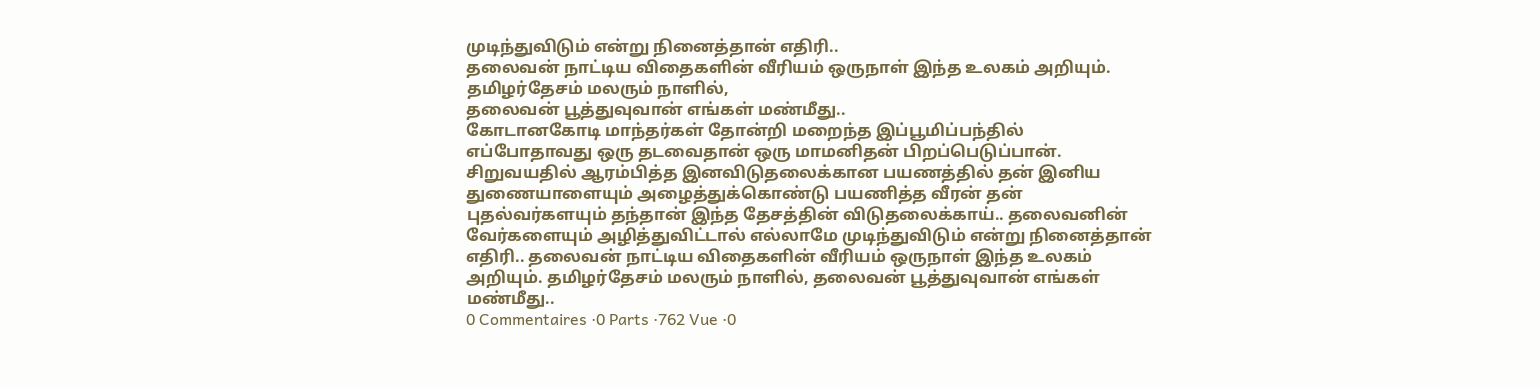முடிந்துவிடும் என்று நினைத்தான் எதிரி..
தலைவன் நாட்டிய விதைகளின் வீரியம் ஒருநாள் இந்த உலகம் அறியும்.
தமிழர்தேசம் மலரும் நாளில்,
தலைவன் பூத்துவுவான் எங்கள் மண்மீது..
கோடானகோடி மாந்தர்கள் தோன்றி மறைந்த இப்பூமிப்பந்தில் எப்போதாவது ஒரு தடவைதான் ஒரு மாமனிதன் பிறப்பெடுப்பான். சிறுவயதில் ஆரம்பித்த இனவிடுதலைக்கான பயணத்தில் தன் இனிய துணையாளையும் அழைத்துக்கொண்டு பயணித்த வீரன் தன் புதல்வர்களயும் தந்தான் இந்த தேசத்தின் விடுதலைக்காய்.. தலைவனின் வேர்களையும் அழித்துவிட்டால் எல்லாமே முடிந்துவிடும் என்று நினைத்தான் எதிரி.. தலைவன் நாட்டிய விதைகளின் வீரியம் ஒருநாள் இந்த உலகம் அறியும். தமிழர்தேசம் மலரும் நாளில், தலைவன் பூத்துவுவான் எங்கள் மண்மீது..
0 Commentaires ·0 Parts ·762 Vue ·0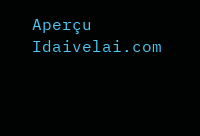Aperçu
Idaivelai.com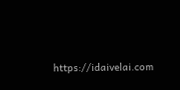https://idaivelai.com